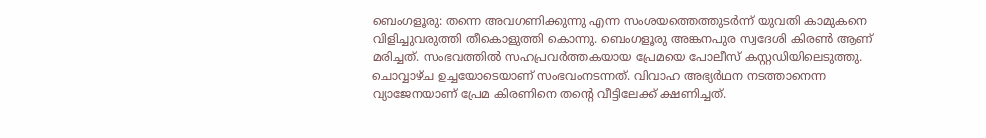ബെംഗളൂരു: തന്നെ അവഗണിക്കുന്നു എന്ന സംശയത്തെത്തുടർന്ന് യുവതി കാമുകനെ വിളിച്ചുവരുത്തി തീകൊളുത്തി കൊന്നു. ബെംഗളൂരു അങ്കനപുര സ്വദേശി കിരൺ ആണ് മരിച്ചത്. സംഭവത്തിൽ സഹപ്രവർത്തകയായ പ്രേമയെ പോലീസ് കസ്റ്റഡിയിലെടുത്തു. ചൊവ്വാഴ്ച ഉച്ചയോടെയാണ് സംഭവംനടന്നത്. വിവാഹ അഭ്യർഥന നടത്താനെന്ന വ്യാജേനയാണ് പ്രേമ കിരണിനെ തന്റെ വീട്ടിലേക്ക് ക്ഷണിച്ചത്.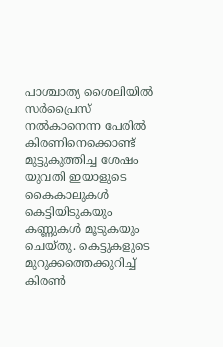പാശ്ചാത്യ ശൈലിയിൽ സർപ്രൈസ് നൽകാനെന്ന പേരിൽ കിരണിനെക്കൊണ്ട് മുട്ടുകുത്തിച്ച ശേഷം യുവതി ഇയാളുടെ കൈകാലുകൾ കെട്ടിയിടുകയും കണ്ണുകൾ മൂടുകയും ചെയ്തു. കെട്ടുകളുടെ മുറുക്കത്തെക്കുറിച്ച് കിരൺ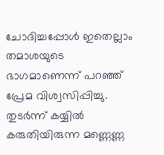ചോദിച്ചപ്പോൾ ഇതെല്ലാം തമാശയുടെ ഭാഗമാണെന്ന് പറഞ്ഞ് പ്രേമ വിശ്വസിപ്പിച്ചു. തുടർന്ന് കയ്യിൽ കരുതിയിരുന്ന മണ്ണെണ്ണ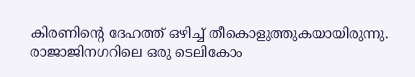കിരണിന്റെ ദേഹത്ത് ഒഴിച്ച് തീകൊളുത്തുകയായിരുന്നു.
രാജാജിനഗറിലെ ഒരു ടെലികോം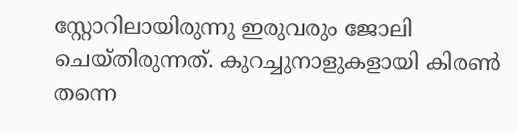സ്റ്റോറിലായിരുന്നു ഇരുവരും ജോലി ചെയ്തിരുന്നത്. കുറച്ചുനാളുകളായി കിരൺ തന്നെ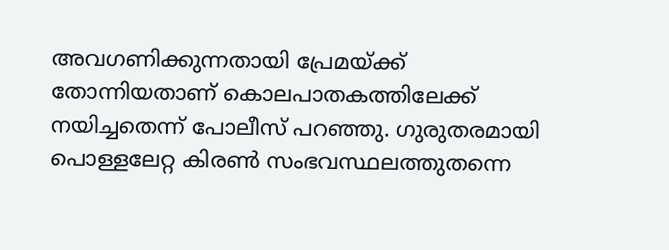അവഗണിക്കുന്നതായി പ്രേമയ്ക്ക് തോന്നിയതാണ് കൊലപാതകത്തിലേക്ക് നയിച്ചതെന്ന് പോലീസ് പറഞ്ഞു. ഗുരുതരമായി പൊള്ളലേറ്റ കിരൺ സംഭവസ്ഥലത്തുതന്നെ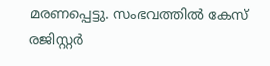മരണപ്പെട്ടു. സംഭവത്തിൽ കേസ് രജിസ്റ്റർ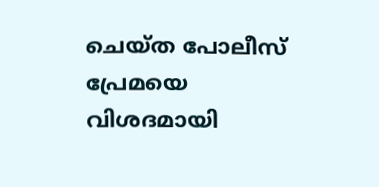ചെയ്ത പോലീസ് പ്രേമയെ വിശദമായി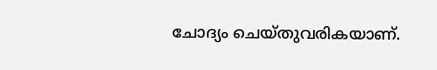ചോദ്യം ചെയ്തുവരികയാണ്.